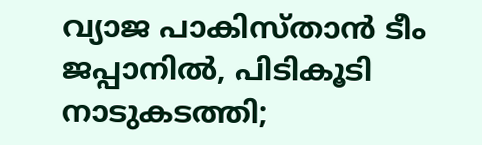വ്യാജ പാകിസ്താൻ ടീം ജപ്പാനില്‍, പിടികൂടി നാടുകടത്തി;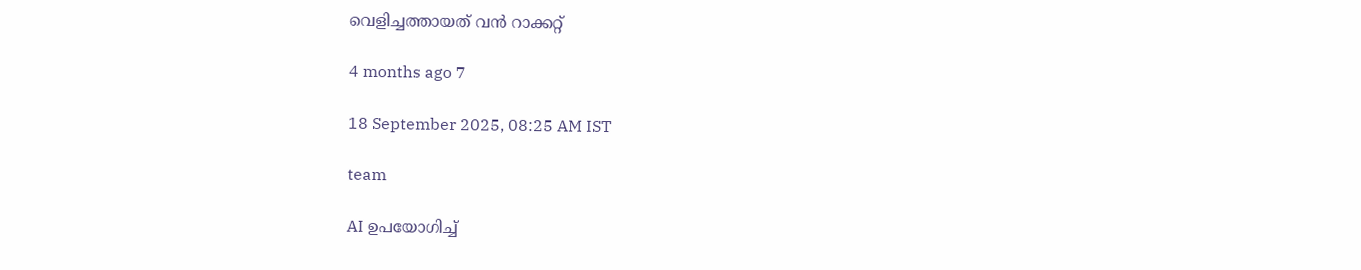വെളിച്ചത്തായത് വൻ റാക്കറ്റ്

4 months ago 7

18 September 2025, 08:25 AM IST

team

AI ഉപയോഗിച്ച്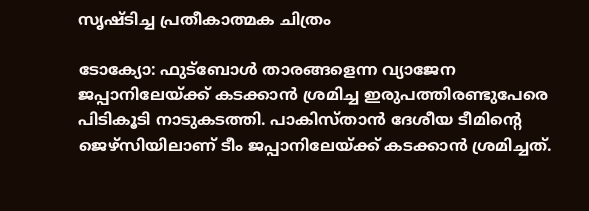സൃഷ്ടിച്ച പ്രതീകാത്മക ചിത്രം

ടോക്യോ: ഫുട്‌ബോള്‍ താരങ്ങളെന്ന വ്യാജേന ജപ്പാനിലേയ്ക്ക് കടക്കാന്‍ ശ്രമിച്ച ഇരുപത്തിരണ്ടുപേരെ പിടികൂടി നാടുകടത്തി. പാകിസ്താന്‍ ദേശീയ ടീമിന്റെ ജെഴ്‌സിയിലാണ് ടീം ജപ്പാനിലേയ്ക്ക് കടക്കാന്‍ ശ്രമിച്ചത്.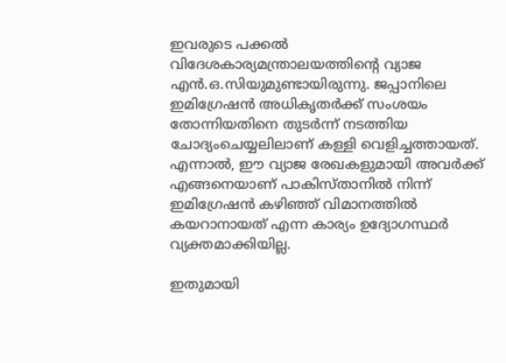ഇവരുടെ പക്കല്‍ വിദേശകാര്യമന്ത്രാലയത്തിന്റെ വ്യാജ എന്‍.ഒ.സിയുമുണ്ടായിരുന്നു. ജപ്പാനിലെ ഇമിഗ്രേഷന്‍ അധികൃതര്‍ക്ക് സംശയം തോന്നിയതിനെ തുടര്‍ന്ന് നടത്തിയ ചോദ്യംചെയ്യലിലാണ് കള്ളി വെളിച്ചത്തായത്. എന്നാല്‍, ഈ വ്യാജ രേഖകളുമായി അവര്‍ക്ക് എങ്ങനെയാണ് പാകിസ്താനില്‍ നിന്ന് ഇമിഗ്രേഷന്‍ കഴിഞ്ഞ് വിമാനത്തില്‍ കയറാനായത് എന്ന കാര്യം ഉദ്യോഗസ്ഥര്‍ വ്യക്തമാക്കിയില്ല.

ഇതുമായി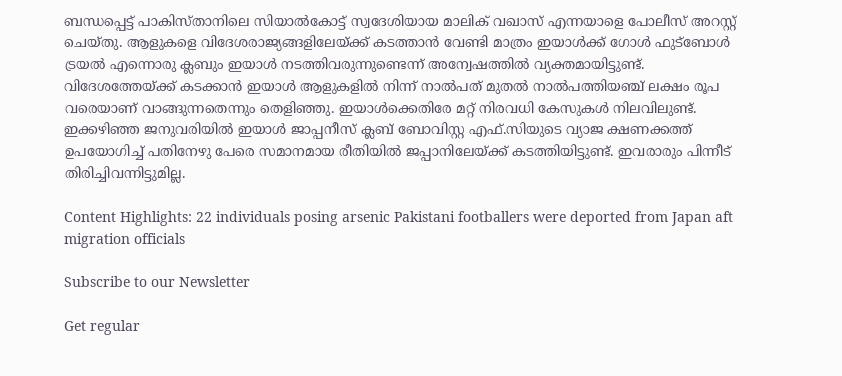ബന്ധപ്പെട്ട് പാകിസ്താനിലെ സിയാല്‍കോട്ട് സ്വദേശിയായ മാലിക് വഖാസ് എന്നയാളെ പോലീസ് അറസ്റ്റ് ചെയ്തു. ആളുകളെ വിദേശരാജ്യങ്ങളിലേയ്ക്ക് കടത്താന്‍ വേണ്ടി മാത്രം ഇയാള്‍ക്ക് ഗോള്‍ ഫുട്‌ബോള്‍ ട്രയല്‍ എന്നൊരു ക്ലബും ഇയാള്‍ നടത്തിവരുന്നുണ്ടെന്ന് അന്വേഷത്തില്‍ വ്യക്തമായിട്ടുണ്ട്. വിദേശത്തേയ്ക്ക് കടക്കാന്‍ ഇയാള്‍ ആളുകളില്‍ നിന്ന് നാല്‍പത് മുതല്‍ നാല്‍പത്തിയഞ്ച് ലക്ഷം രൂപ വരെയാണ് വാങ്ങുന്നതെന്നും തെളിഞ്ഞു. ഇയാള്‍ക്കെതിരേ മറ്റ് നിരവധി കേസുകള്‍ നിലവിലുണ്ട്. ഇക്കഴിഞ്ഞ ജനുവരിയില്‍ ഇയാള്‍ ജാപ്പനീസ് ക്ലബ് ബോവിസ്റ്റ എഫ്.സിയുടെ വ്യാജ ക്ഷണക്കത്ത് ഉപയോഗിച്ച് പതിനേഴു പേരെ സമാനമായ രീതിയില്‍ ജപ്പാനിലേയ്ക്ക് കടത്തിയിട്ടുണ്ട്. ഇവരാരും പിന്നീട് തിരിച്ചിവന്നിട്ടുമില്ല.

Content Highlights: 22 individuals posing arsenic Pakistani footballers were deported from Japan aft migration officials

Subscribe to our Newsletter

Get regular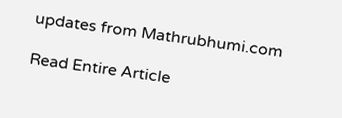updates from Mathrubhumi.com

Read Entire Article